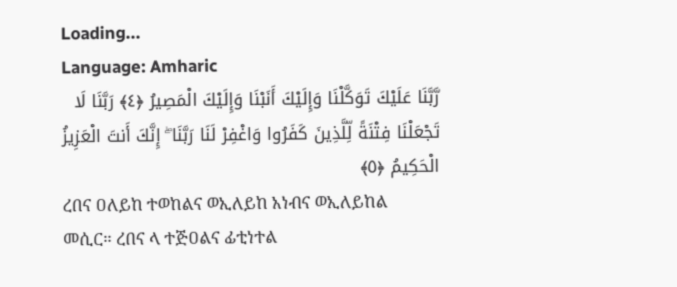Loading...
Language: Amharic
رَّبَّنَا عَلَيْكَ تَوَكَّلْنَا وَإِلَيْكَ أَنَبْنَا وَإِلَيْكَ الْمَصِيرُ ﴿٤﴾ رَبَّنَا لَا تَجْعَلْنَا فِتْنَةً لِّلَّذِينَ كَفَرُوا وَاغْفِرْ لَنَا رَبَّنَا ۖ إِنَّكَ أَنتَ الْعَزِيزُ الْحَكِيمُ ﴿٥﴾
ረበና ዐለይከ ተወከልና ወኢለይከ አነብና ወኢለይከል መሲር። ረበና ላ ተጅዐልና ፊቲነተል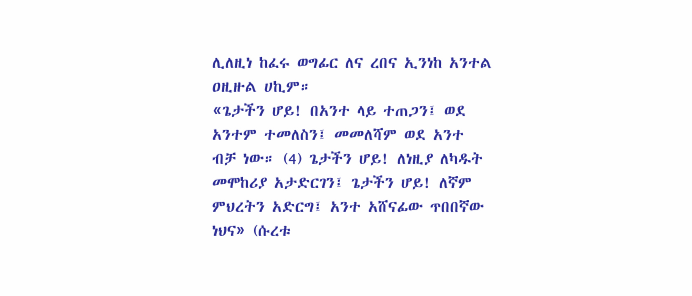ሊለዚነ ከፈሩ ወግፊር ለና ረበና ኢንነከ አንተል ዐዚዙል ሀኪም።
«ጌታችን ሆይ! በአንተ ላይ ተጠጋን፤ ወደ አንተም ተመለስን፤ መመለሻም ወደ አንተ ብቻ ነው። (4) ጌታችን ሆይ! ለነዚያ ለካዱት መሞከሪያ አታድርገን፤ ጌታችን ሆይ! ለኛም ምህረትን አድርግ፤ አንተ አሸናፊው ጥበበኛው ነህና» (ሱረቱ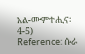አል-ሙምተሒና፡ 4-5)
Reference: ሱራ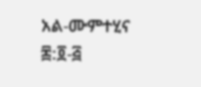አል-ሙምተሂና ፷:፬-፭